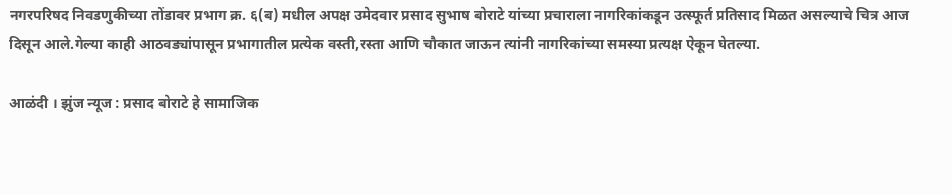नगरपरिषद निवडणुकीच्या तोंडावर प्रभाग क्र. ६(ब) मधील अपक्ष उमेदवार प्रसाद सुभाष बोराटे यांच्या प्रचाराला नागरिकांकडून उत्स्फूर्त प्रतिसाद मिळत असल्याचे चित्र आज दिसून आले.गेल्या काही आठवड्यांपासून प्रभागातील प्रत्येक वस्ती,रस्ता आणि चौकात जाऊन त्यांनी नागरिकांच्या समस्या प्रत्यक्ष ऐकून घेतल्या.

आळंदी । झुंज न्यूज : प्रसाद बोराटे हे सामाजिक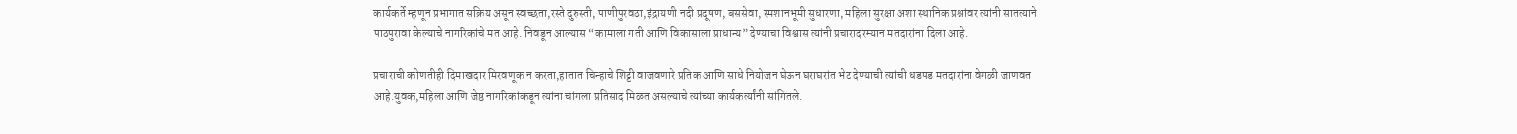कार्यकर्ते म्हणून प्रभागात सक्रिय असून स्वच्छता,रस्ते दुरुस्ती, पाणीपुरवठा,इंद्रायणी नदी प्रदूषण, बससेवा, स्मशानभूमी सुधारणा, महिला सुरक्षा अशा स्थानिक प्रश्नांवर त्यांनी सातत्याने पाठपुरावा केल्याचे नागरिकांचे मत आहे. निवडून आल्यास “कामाला गती आणि विकासाला प्राधान्य” देण्याचा विश्वास त्यांनी प्रचारादरम्यान मतदारांना दिला आहे.

प्रचाराची कोणतीही दिमाखदार मिरवणूक न करता,हातात चिन्हाचे शिट्टी वाजवणारे प्रतिक आणि साधे नियोजन घेऊन घराघरांत भेट देण्याची त्यांची धडपड मतदारांना वेगळी जाणवत आहे.युवक,महिला आणि जेष्ठ नागरिकांकडून त्यांना चांगला प्रतिसाद मिळत असल्याचे त्यांच्या कार्यकर्त्यांनी सांगितले.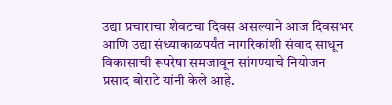उद्या प्रचाराचा शेवटचा दिवस असल्याने आज दिवसभर आणि उद्या संध्याकाळपर्यंत नागरिकांशी संवाद साधून विकासाची रूपरेषा समजावून सांगण्याचे नियोजन प्रसाद बोराटे यांनी केले आहे.